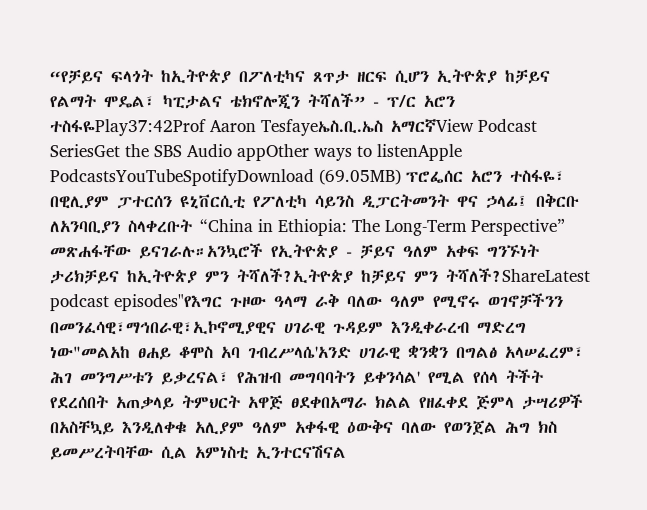“የቻይና ፍላጎት ከኢትዮጵያ በፖለቲካና ጸጥታ ዘርፍ ሲሆን ኢትዮጵያ ከቻይና የልማት ሞዴል፣ ካፒታልና ቴክኖሎጂን ትሻለች” - ፕ/ር አሮን ተስፋዬPlay37:42Prof Aaron Tesfayeኤስ.ቢ.ኤስ አማርኛView Podcast SeriesGet the SBS Audio appOther ways to listenApple PodcastsYouTubeSpotifyDownload (69.05MB) ፕሮፌሰር አሮን ተስፋዬ፣ በዊሊያም ፓተርሰን ዩኒቨርሲቲ የፖለቲካ ሳይንስ ዲፓርትመንት ዋና ኃላፊ፤ በቅርቡ ለአንባቢያን ስላቀረቡት “China in Ethiopia: The Long-Term Perspective” መጽሐፋቸው ይናገራሉ።አንኳሮች የኢትዮጵያ - ቻይና ዓለም አቀፍ ግንኙነት ታሪክቻይና ከኢትዮጵያ ምን ትሻለች?ኢትዮጵያ ከቻይና ምን ትሻለች?ShareLatest podcast episodes"የእግር ጉዞው ዓላማ ራቅ ባለው ዓለም የሚኖሩ ወገኖቻችንን በመንፈሳዊ፣ማኅበራዊ፣ኢኮኖሚያዊና ሀገራዊ ጉዳይም እንዲቀራረብ ማድረግ ነው"መልአከ ፀሐይ ቆሞስ አባ ገብረሥላሴ'አንድ ሀገራዊ ቋንቋን በግልፅ አላሠፈረም፣ ሕገ መንግሥቱን ይቃረናል፣ የሕዝብ መግባባትን ይቀንሳል' የሚል የሰላ ትችት የደረሰበት አጠቃላይ ትምህርት አዋጅ ፀደቀበአማራ ክልል የዘፈቀደ ጅምላ ታሣሪዎች በአስቸኳይ እንዲለቀቁ አሊያም ዓለም አቀፋዊ ዕውቅና ባለው የወንጀል ሕግ ክስ ይመሥረትባቸው ሲል አምነስቲ ኢንተርናሽናል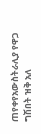ጠየቀየአውስትራሊያ የዋጋ ግሽበት ዝቅ አለ